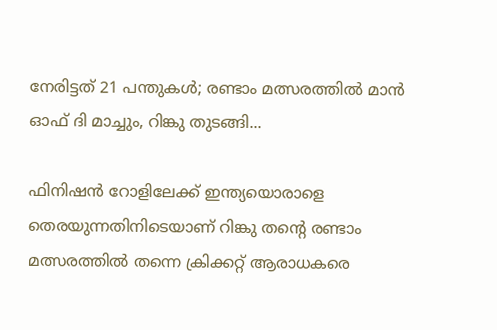നേരിട്ടത് 21 പന്തുകൾ; രണ്ടാം മത്സരത്തിൽ മാൻ ഓഫ് ദി മാച്ചും, റിങ്കു തുടങ്ങി...

ഫിനിഷൻ റോളിലേക്ക് ഇന്ത്യയൊരാളെ തെരയുന്നതിനിടെയാണ് റിങ്കു തന്റെ രണ്ടാം മത്സരത്തിൽ തന്നെ ക്രിക്കറ്റ് ആരാധകരെ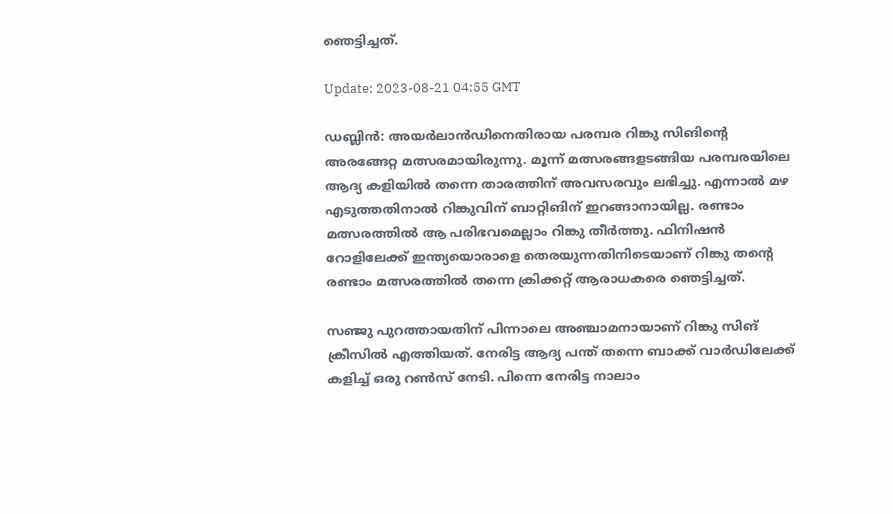ഞെട്ടിച്ചത്.

Update: 2023-08-21 04:55 GMT

ഡബ്ലിൻ: അയർലാൻഡിനെതിരായ പരമ്പര റിങ്കു സിങിന്റെ അരങ്ങേറ്റ മത്സരമായിരുന്നു. മൂന്ന് മത്സരങ്ങളടങ്ങിയ പരമ്പരയിലെ ആദ്യ കളിയില്‍ തന്നെ താരത്തിന് അവസരവും ലഭിച്ചു. എന്നാൽ മഴ എടുത്തതിനാൽ റിങ്കുവിന് ബാറ്റിങിന് ഇറങ്ങാനായില്ല. രണ്ടാം മത്സരത്തിൽ ആ പരിഭവമെല്ലാം റിങ്കു തീർത്തു. ഫിനിഷൻ റോളിലേക്ക് ഇന്ത്യയൊരാളെ തെരയുന്നതിനിടെയാണ് റിങ്കു തന്റെ രണ്ടാം മത്സരത്തിൽ തന്നെ ക്രിക്കറ്റ് ആരാധകരെ ഞെട്ടിച്ചത്.

സഞ്ജു പുറത്തായതിന് പിന്നാലെ അഞ്ചാമനായാണ് റിങ്കു സിങ് ക്രീസിൽ എത്തിയത്. നേരിട്ട ആദ്യ പന്ത് തന്നെ ബാക്ക് വാർഡിലേക്ക് കളിച്ച് ഒരു റൺസ് നേടി. പിന്നെ നേരിട്ട നാലാം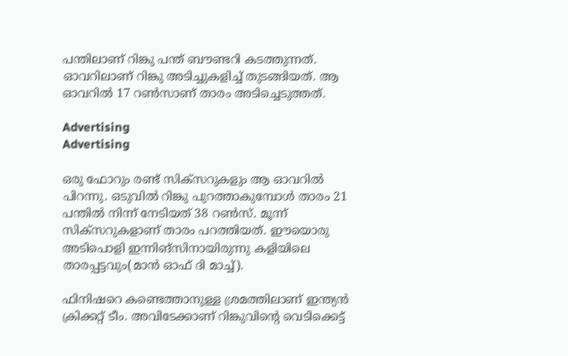പന്തിലാണ് റിങ്കു പന്ത് ബൗണ്ടറി കടത്തുന്നത്. ഓവറിലാണ് റിങ്കു അടിച്ചുകളിച്ച് തുടങ്ങിയത്. ആ ഓവറിൽ 17 റൺസാണ് താരം അടിച്ചെടുത്തത്.

Advertising
Advertising

ഒരു ഫോറും രണ്ട് സിക്‌സറുകളും ആ ഓവറിൽ പിറന്നു. ഒടുവിൽ റിങ്കു പുറത്താകുമ്പോൾ താരം 21 പന്തിൽ നിന്ന് നേടിയത് 38 റൺസ്. മൂന്ന് സിക്‌സറുകളാണ് താരം പറത്തിയത്. ഈയൊരു അടിപൊളി ഇന്നിങ്‌സിനായിരുന്നു കളിയിലെ താരപ്പട്ടവും(മാന്‍ ഓഫ് ദി മാച്ച്).

ഫിനിഷറെ കണ്ടെത്താനുള്ള ശ്രമത്തിലാണ് ഇന്ത്യൻ ക്രിക്കറ്റ് ടീം. അവിടേക്കാണ് റിങ്കുവിന്റെ വെടിക്കെട്ട്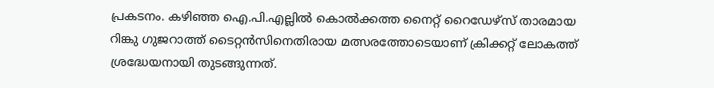പ്രകടനം. കഴിഞ്ഞ ഐ.പി.എല്ലിൽ കൊൽക്കത്ത നൈറ്റ് റൈഡേഴ്‌സ് താരമായ റിങ്കു ഗുജറാത്ത് ടൈറ്റൻസിനെതിരായ മത്സരത്തോടെയാണ് ക്രിക്കറ്റ് ലോകത്ത് ശ്രദ്ധേയനായി തുടങ്ങുന്നത്.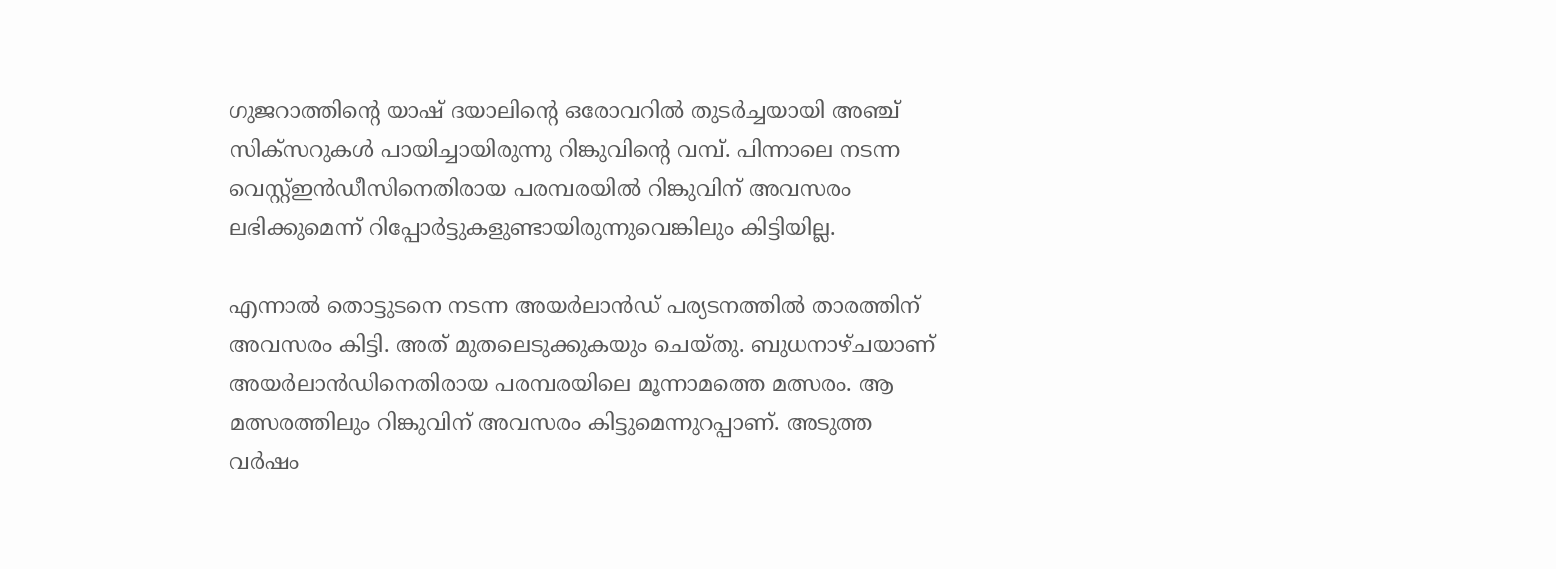ഗുജറാത്തിന്റെ യാഷ് ദയാലിന്റെ ഒരോവറിൽ തുടർച്ചയായി അഞ്ച് സിക്‌സറുകൾ പായിച്ചായിരുന്നു റിങ്കുവിന്റെ വമ്പ്. പിന്നാലെ നടന്ന വെസ്റ്റ്ഇൻഡീസിനെതിരായ പരമ്പരയിൽ റിങ്കുവിന് അവസരം ലഭിക്കുമെന്ന് റിപ്പോർട്ടുകളുണ്ടായിരുന്നുവെങ്കിലും കിട്ടിയില്ല.

എന്നാൽ തൊട്ടുടനെ നടന്ന അയർലാൻഡ് പര്യടനത്തിൽ താരത്തിന് അവസരം കിട്ടി. അത് മുതലെടുക്കുകയും ചെയ്തു. ബുധനാഴ്ചയാണ് അയർലാൻഡിനെതിരായ പരമ്പരയിലെ മൂന്നാമത്തെ മത്സരം. ആ മത്സരത്തിലും റിങ്കുവിന് അവസരം കിട്ടുമെന്നുറപ്പാണ്. അടുത്ത വർഷം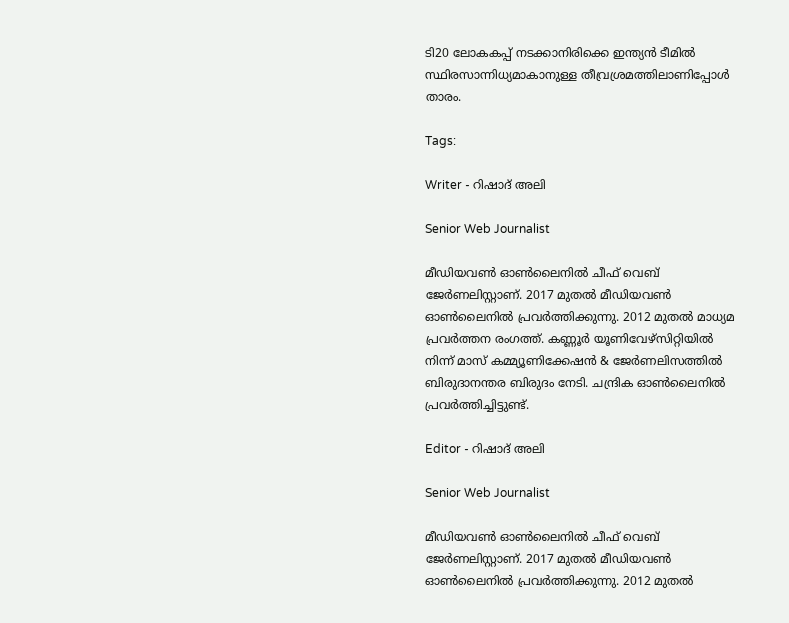ടി20 ലോകകപ്പ് നടക്കാനിരിക്കെ ഇന്ത്യൻ ടീമിൽ സ്ഥിരസാന്നിധ്യമാകാനുള്ള തീവ്രശ്രമത്തിലാണിപ്പോൾ താരം.

Tags:

Writer - റിഷാദ് അലി

Senior Web Journalist

മീഡിയവൺ ഓൺലൈനിൽ ചീഫ് വെബ് ജേർണലിസ്റ്റാണ്. 2017 മുതൽ മീഡിയവൺ ഓൺലൈനിൽ പ്രവർത്തിക്കുന്നു. 2012 മുതൽ മാധ്യമ പ്രവർത്തന രംഗത്ത്. കണ്ണൂര്‍ യൂണിവേഴ്‌സിറ്റിയിൽ നിന്ന് മാസ് കമ്മ്യൂണിക്കേഷന്‍ & ജേര്‍ണലിസത്തില്‍ ബിരുദാനന്തര ബിരുദം നേടി. ചന്ദ്രിക ഓണ്‍ലൈനില്‍ പ്രവര്‍ത്തിച്ചിട്ടുണ്ട്.

Editor - റിഷാദ് അലി

Senior Web Journalist

മീഡിയവൺ ഓൺലൈനിൽ ചീഫ് വെബ് ജേർണലിസ്റ്റാണ്. 2017 മുതൽ മീഡിയവൺ ഓൺലൈനിൽ പ്രവർത്തിക്കുന്നു. 2012 മുതൽ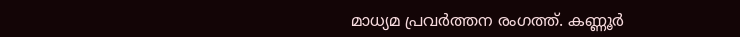മാധ്യമ പ്രവർത്തന രംഗത്ത്. കണ്ണൂര്‍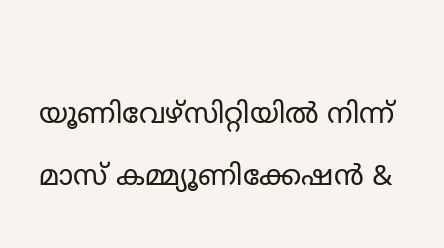യൂണിവേഴ്‌സിറ്റിയിൽ നിന്ന് മാസ് കമ്മ്യൂണിക്കേഷന്‍ &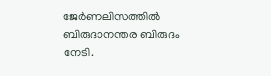ജേര്‍ണലിസത്തില്‍ ബിരുദാനന്തര ബിരുദം നേടി.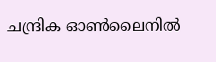ചന്ദ്രിക ഓണ്‍ലൈനില്‍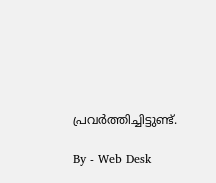പ്രവര്‍ത്തിച്ചിട്ടുണ്ട്.

By - Web Desk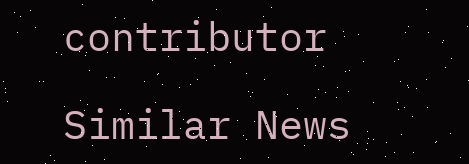contributor

Similar News